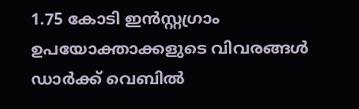1.75 കോടി ഇന്‍സ്റ്റഗ്രാം ഉപയോക്താക്കളുടെ വിവരങ്ങള്‍ ഡാര്‍ക്ക് വെബില്‍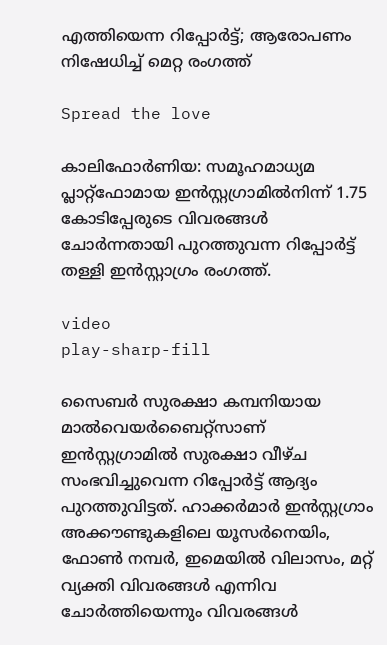എത്തിയെന്ന റിപ്പോർട്ട്‌; ആരോപണം നിഷേധിച്ച് മെറ്റ രംഗത്ത്

Spread the love

കാലിഫോര്‍ണിയ: സമൂഹമാധ്യമ പ്ലാറ്റ്‍ഫോമായ ഇന്‍സ്റ്റഗ്രാമിൽനിന്ന് 1.75 കോടിപ്പേരുടെ വിവരങ്ങൾ ചോർന്നതായി പുറത്തുവന്ന റിപ്പോർട്ട് തള്ളി ഇൻസ്റ്റാഗ്രം രംഗത്ത്.

video
play-sharp-fill

സൈബര്‍ സുരക്ഷാ കമ്പനിയായ മാല്‍വെയര്‍‌ബൈറ്റ്‌സാണ് ഇൻസ്റ്റഗ്രാമിൽ സുരക്ഷാ വീഴ്ച സംഭവിച്ചുവെന്ന റിപ്പോര്‍ട്ട് ആദ്യം പുറത്തുവിട്ടത്. ഹാക്കര്‍മാര്‍ ഇന്‍സ്റ്റഗ്രാം അക്കൗണ്ടുകളിലെ യൂസര്‍നെയിം, ഫോണ്‍ നമ്പര്‍, ഇമെയില്‍ വിലാസം, മറ്റ് വ്യക്തി വിവരങ്ങള്‍ എന്നിവ ചോര്‍ത്തിയെന്നും വിവരങ്ങള്‍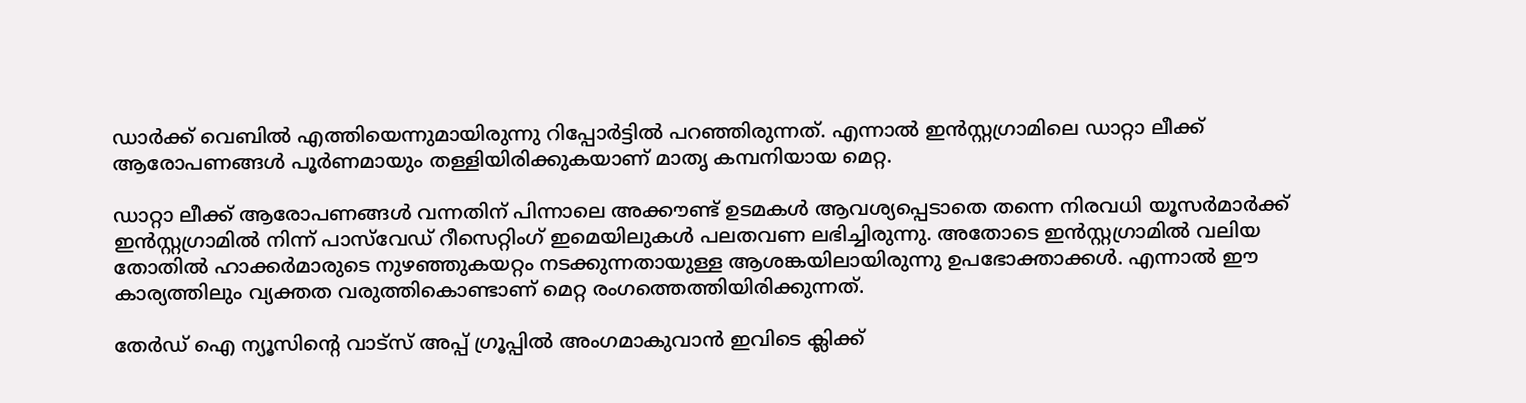ഡാര്‍ക്ക് വെബില്‍ എത്തിയെന്നുമായിരുന്നു റിപ്പോർട്ടിൽ പറഞ്ഞിരുന്നത്. എന്നാല്‍ ഇന്‍സ്റ്റഗ്രാമിലെ ഡാറ്റാ ലീക്ക് ആരോപണങ്ങള്‍ പൂര്‍ണമായും തള്ളിയിരിക്കുകയാണ് മാതൃ കമ്പനിയായ മെറ്റ.

ഡാറ്റാ ലീക്ക് ആരോപണങ്ങള്‍ വന്നതിന് പിന്നാലെ അക്കൗണ്ട് ഉടമകള്‍ ആവശ്യപ്പെടാതെ തന്നെ നിരവധി യൂസര്‍മാര്‍ക്ക് ഇന്‍സ്റ്റഗ്രാമില്‍ നിന്ന് പാസ്‌വേഡ് റീസെറ്റിംഗ് ഇമെയിലുകള്‍ പലതവണ ലഭിച്ചിരുന്നു. അതോടെ ഇന്‍സ്റ്റഗ്രാമില്‍ വലിയ തോതില്‍ ഹാക്കര്‍മാരുടെ നുഴഞ്ഞുകയറ്റം നടക്കുന്നതായുള്ള ആശങ്കയിലായിരുന്നു ഉപഭോക്താക്കൾ. എന്നാൽ ഈ കാര്യത്തിലും വ്യക്തത വരുത്തികൊണ്ടാണ് മെറ്റ രംഗത്തെത്തിയിരിക്കുന്നത്.

തേർഡ് ഐ ന്യൂസിന്റെ വാട്സ് അപ്പ് ഗ്രൂപ്പിൽ അംഗമാകുവാൻ ഇവിടെ ക്ലിക്ക്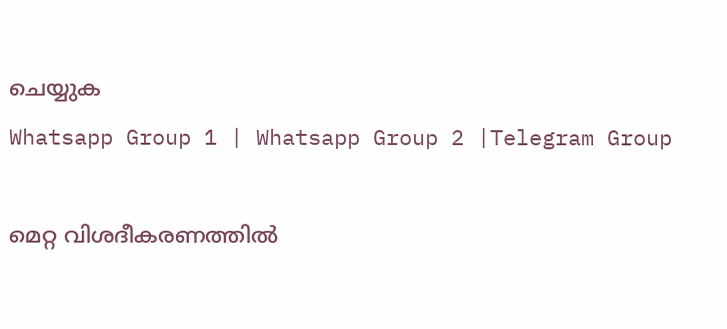ചെയ്യുക
Whatsapp Group 1 | Whatsapp Group 2 |Telegram Group

മെറ്റ വിശദീകരണത്തില്‍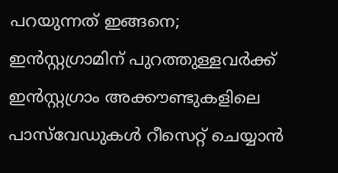പറയുന്നത് ഇങ്ങനെ; ഇന്‍സ്റ്റഗ്രാമിന് പുറത്തുള്ളവര്‍ക്ക് ഇന്‍സ്റ്റഗ്രാം അക്കൗണ്ടുകളിലെ പാസ്‌വേഡുകള്‍ റീസെറ്റ് ചെയ്യാന്‍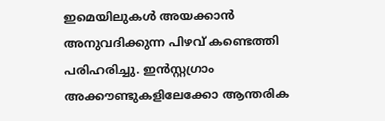ഇമെയിലുകള്‍ അയക്കാന്‍ അനുവദിക്കുന്ന പിഴവ് കണ്ടെത്തി പരിഹരിച്ചു. ഇന്‍സ്റ്റഗ്രാം അക്കൗണ്ടുകളിലേക്കോ ആന്തരിക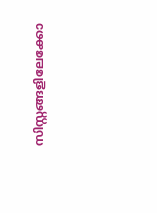സിസ്റ്റങ്ങളിലേക്കോ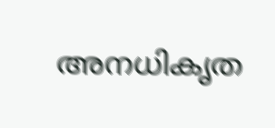അനധികൃത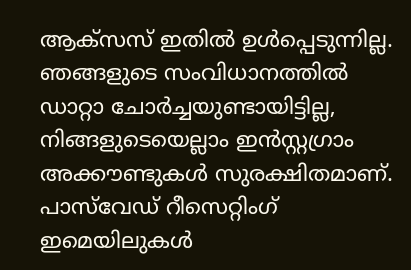ആക്‌സസ് ഇതില്‍ ഉള്‍പ്പെടുന്നില്ല. ഞങ്ങളുടെ സംവിധാനത്തില്‍ ഡാറ്റാ ചോര്‍ച്ചയുണ്ടായിട്ടില്ല, നിങ്ങളുടെയെല്ലാം ഇന്‍സ്റ്റഗ്രാം അക്കൗണ്ടുകള്‍ സുരക്ഷിതമാണ്. പാസ്‌വേഡ് റീസെറ്റിംഗ് ഇമെയിലുകള്‍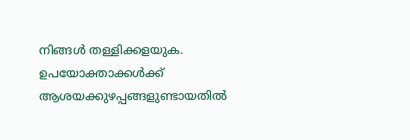നിങ്ങള്‍ തള്ളിക്കളയുക. ഉപയോക്താക്കള്‍ക്ക് ആശയക്കുഴപ്പങ്ങളുണ്ടായതില്‍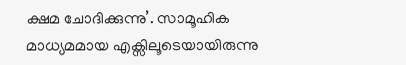ക്ഷമ ചോദിക്കുന്നു’. സാമൂഹിക മാധ്യമമായ എക്സിലൂടെയായിരുന്നു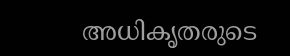അധികൃതരുടെ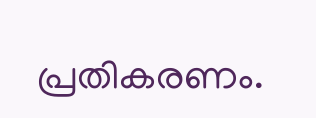പ്രതികരണം.